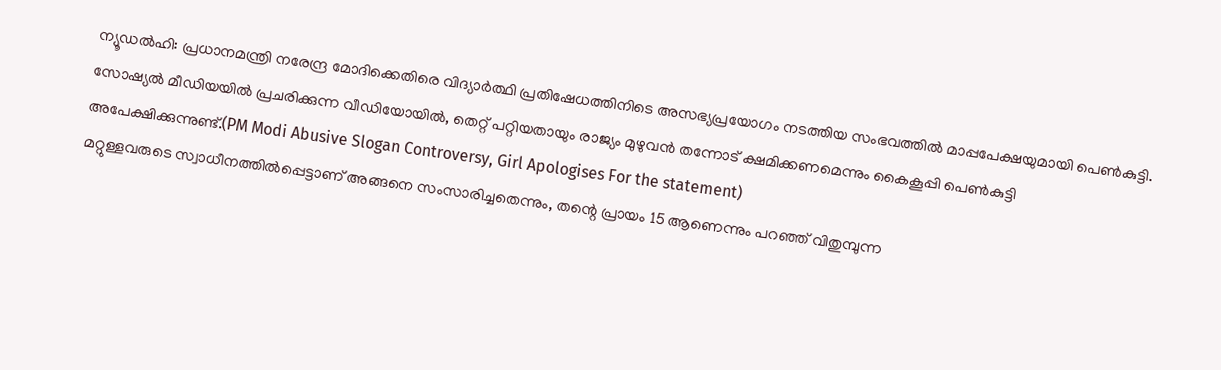ന്യൂഡൽഹി: പ്രധാനമന്ത്രി നരേന്ദ്ര മോദിക്കെതിരെ വിദ്യാർത്ഥി പ്രതിഷേധത്തിനിടെ അസഭ്യപ്രയോഗം നടത്തിയ സംഭവത്തിൽ മാപ്പപേക്ഷയുമായി പെൺകുട്ടി. സോഷ്യൽ മീഡിയയിൽ പ്രചരിക്കുന്ന വീഡിയോയിൽ, തെറ്റ് പറ്റിയതായും രാജ്യം മുഴുവൻ തന്നോട് ക്ഷമിക്കണമെന്നും കൈകൂപ്പി പെൺകുട്ടി അപേക്ഷിക്കുന്നുണ്ട്.(PM Modi Abusive Slogan Controversy, Girl Apologises For the statement)
മറ്റുള്ളവരുടെ സ്വാധീനത്തിൽപ്പെട്ടാണ് അങ്ങനെ സംസാരിച്ചതെന്നും, തന്റെ പ്രായം 15 ആണെന്നും പറഞ്ഞ് വിതുമ്പുന്ന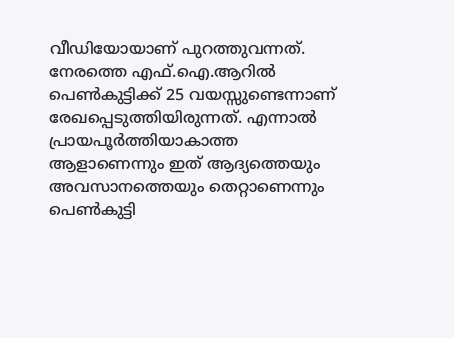വീഡിയോയാണ് പുറത്തുവന്നത്. നേരത്തെ എഫ്.ഐ.ആറിൽ പെൺകുട്ടിക്ക് 25 വയസ്സുണ്ടെന്നാണ് രേഖപ്പെടുത്തിയിരുന്നത്. എന്നാൽ പ്രായപൂർത്തിയാകാത്ത ആളാണെന്നും ഇത് ആദ്യത്തെയും അവസാനത്തെയും തെറ്റാണെന്നും പെൺകുട്ടി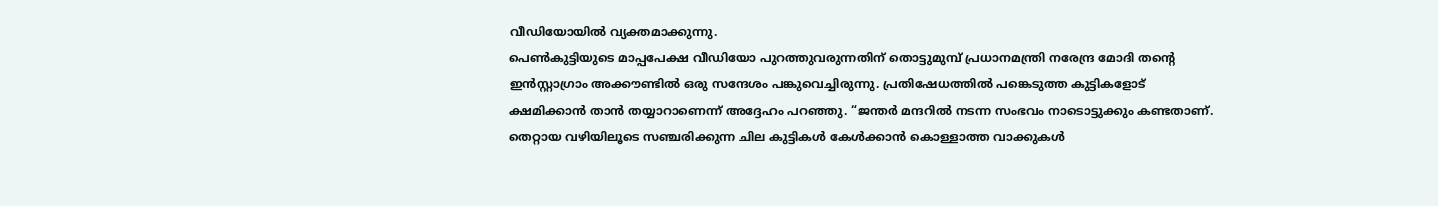വീഡിയോയിൽ വ്യക്തമാക്കുന്നു.
പെൺകുട്ടിയുടെ മാപ്പപേക്ഷ വീഡിയോ പുറത്തുവരുന്നതിന് തൊട്ടുമുമ്പ് പ്രധാനമന്ത്രി നരേന്ദ്ര മോദി തന്റെ ഇൻസ്റ്റാഗ്രാം അക്കൗണ്ടിൽ ഒരു സന്ദേശം പങ്കുവെച്ചിരുന്നു. പ്രതിഷേധത്തിൽ പങ്കെടുത്ത കുട്ടികളോട് ക്ഷമിക്കാൻ താൻ തയ്യാറാണെന്ന് അദ്ദേഹം പറഞ്ഞു. “ജന്തർ മന്ദറിൽ നടന്ന സംഭവം നാടൊട്ടുക്കും കണ്ടതാണ്. തെറ്റായ വഴിയിലൂടെ സഞ്ചരിക്കുന്ന ചില കുട്ടികൾ കേൾക്കാൻ കൊള്ളാത്ത വാക്കുകൾ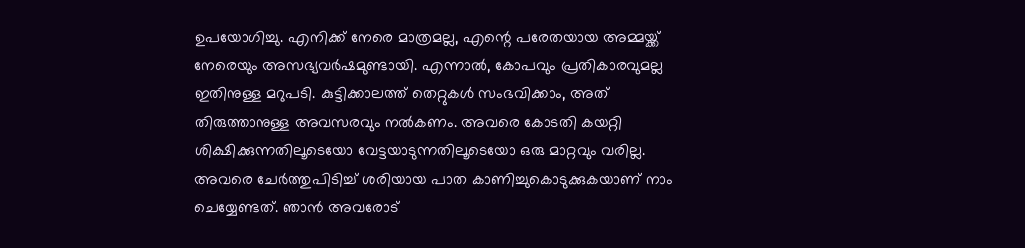ഉപയോഗിച്ചു. എനിക്ക് നേരെ മാത്രമല്ല, എന്റെ പരേതയായ അമ്മയ്ക്ക് നേരെയും അസഭ്യവർഷമുണ്ടായി. എന്നാൽ, കോപവും പ്രതികാരവുമല്ല ഇതിനുള്ള മറുപടി. കുട്ടിക്കാലത്ത് തെറ്റുകൾ സംഭവിക്കാം, അത് തിരുത്താനുള്ള അവസരവും നൽകണം. അവരെ കോടതി കയറ്റി ശിക്ഷിക്കുന്നതിലൂടെയോ വേട്ടയാടുന്നതിലൂടെയോ ഒരു മാറ്റവും വരില്ല. അവരെ ചേർത്തുപിടിച്ച് ശരിയായ പാത കാണിച്ചുകൊടുക്കുകയാണ് നാം ചെയ്യേണ്ടത്. ഞാൻ അവരോട്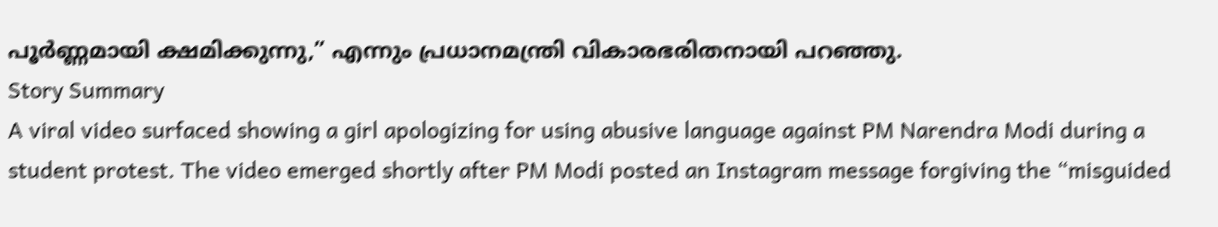പൂർണ്ണമായി ക്ഷമിക്കുന്നു,” എന്നും പ്രധാനമന്ത്രി വികാരഭരിതനായി പറഞ്ഞു.
Story Summary
A viral video surfaced showing a girl apologizing for using abusive language against PM Narendra Modi during a student protest. The video emerged shortly after PM Modi posted an Instagram message forgiving the “misguided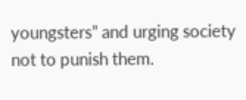youngsters” and urging society not to punish them.